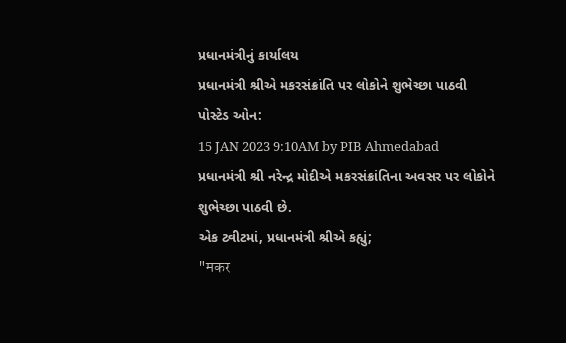પ્રધાનમંત્રીનું કાર્યાલય
પ્રધાનમંત્રી શ્રીએ મકરસંક્રાંતિ પર લોકોને શુભેચ્છા પાઠવી
પોસ્ટેડ ઓન:
15 JAN 2023 9:10AM by PIB Ahmedabad
પ્રધાનમંત્રી શ્રી નરેન્દ્ર મોદીએ મકરસંક્રાંતિના અવસર પર લોકોને શુભેચ્છા પાઠવી છે.
એક ટ્વીટમાં, પ્રધાનમંત્રી શ્રીએ કહ્યું;
"मकर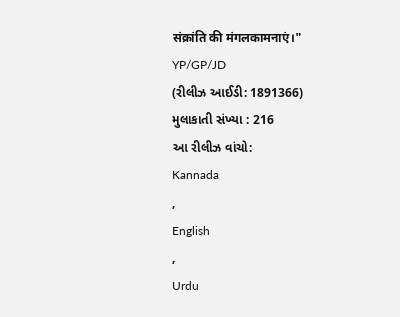संक्रांति की मंगलकामनाएं।"
YP/GP/JD
(રીલીઝ આઈડી: 1891366)
મુલાકાતી સંખ્યા : 216
આ રીલીઝ વાંચો:
Kannada
,
English
,
Urdu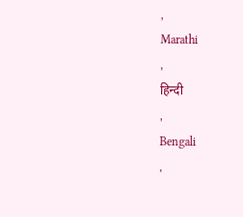,
Marathi
,
हिन्दी
,
Bengali
,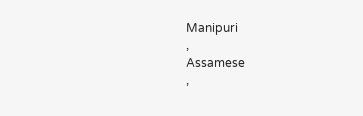Manipuri
,
Assamese
,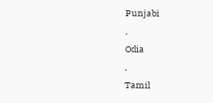Punjabi
,
Odia
,
Tamil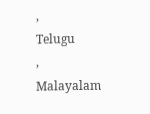,
Telugu
,
Malayalam